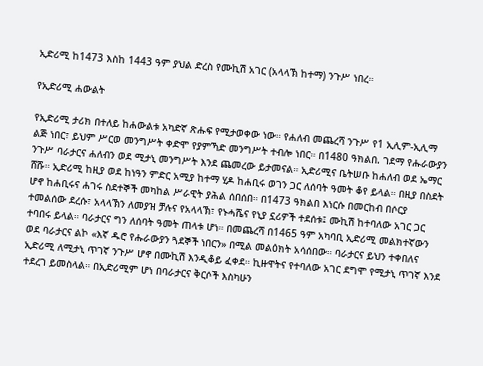ኢድሪሚ ከ1473 እስከ 1443 ዓም ያህል ድረስ የሙኪሽ አገር (አላላኽ ከተማ) ንጉሥ ነበረ።

የኢድሪሚ ሐውልት

የኢድሪሚ ታሪክ በተለይ ከሐውልቱ አካድኛ ጽሑፍ የሚታወቀው ነው። የሐለብ መጨረሻ ንጉሥ የ1 ኢሊም-ኢሊማ ልጅ ነበር፣ ይህም ሥርወ መንግሥት ቀድሞ የያምኻድ መንግሥት ተብሎ ነበር። በ1480 ዓክልበ. ገደማ የሑራውያን ንጉሥ ባራታርና ሐለብን ወደ ሚታኒ መንግሥት እንደ ጨመረው ይታመናል። ኢድሪሚና ቤትሠቡ ከሐለብ ወደ ኤማር ሸሹ። ኢድሪሚ ከዚያ ወደ ከነዓን ምድር አሚያ ከተማ ሂዶ ከሐቢሩ ወገን ጋር ለሰባት ዓመት ቆየ ይላል። በዚያ በስደት ሆኖ ከሐቢሩና ሐገሩ ስደተኞች መካከል ሥራዊት ያሕል ሰበሰበ። በ1473 ዓክልበ እነርሱ በመርከብ በሶርያ ተመልሰው ደረሱ፣ አላላኽን ለመያዝ ቻሉና የአላላኽ፣ የኑሓሼና የኒያ ኗሪዎች ተደሰቱ፤ ሙኪሽ ከተባለው አገር ጋር ተባበሩ ይላል። ባራታርና ግን ለሰባት ዓመት ጠላቱ ሆነ። በመጨረሻ በ1465 ዓም አካባቢ ኢድሪሚ መልክተኛውን ወደ ባራታርና ልኮ «እኛ ዱሮ የሑራውያን ጓደኞች ነበርን» በሚል መልዕክት አሳሰበው። ባራታርና ይህን ተቀበለና ኢድሪሚ ለሚታኒ ጥገኛ ንጉሥ ሆኖ በሙኪሽ እንዲቆይ ፈቀደ። ኪዙዋትና የተባለው አገር ደግሞ የሚታኒ ጥገኛ እንደ ተደረገ ይመስላል። በኢድሪሚም ሆነ በባራታርና ቅርሶች እስካሁን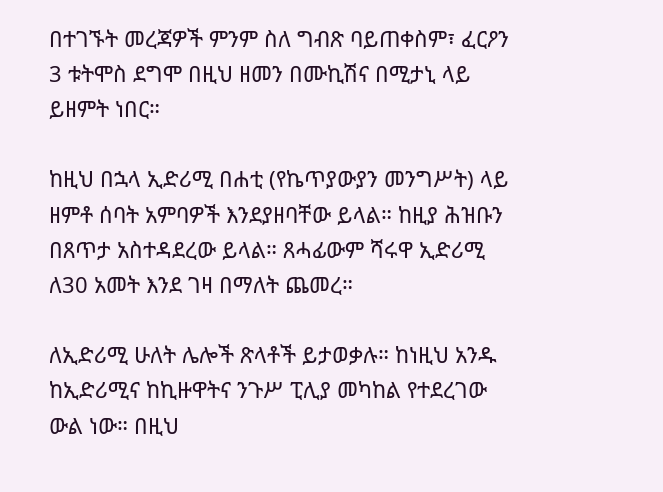በተገኙት መረጃዎች ምንም ስለ ግብጽ ባይጠቀስም፣ ፈርዖን 3 ቱትሞስ ደግሞ በዚህ ዘመን በሙኪሽና በሚታኒ ላይ ይዘምት ነበር።

ከዚህ በኋላ ኢድሪሚ በሐቲ (የኬጥያውያን መንግሥት) ላይ ዘምቶ ሰባት አምባዎች እንደያዘባቸው ይላል። ከዚያ ሕዝቡን በጸጥታ አስተዳደረው ይላል። ጸሓፊውም ሻሩዋ ኢድሪሚ ለ30 አመት እንደ ገዛ በማለት ጨመረ።

ለኢድሪሚ ሁለት ሌሎች ጽላቶች ይታወቃሉ። ከነዚህ አንዱ ከኢድሪሚና ከኪዙዋትና ንጉሥ ፒሊያ መካከል የተደረገው ውል ነው። በዚህ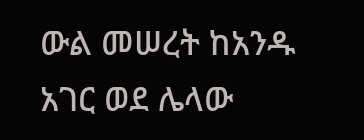ውል መሠረት ከአንዱ አገር ወደ ሌላው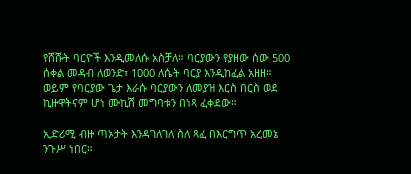የሸሹት ባርዮች እንዲመለሱ አስቻለ። ባርያውን የያዘው ሰው 500 ሰቀል መዳብ ለወንድ፣ 1000 ለሴት ባርያ እንዲከፈል አዘዘ። ወይም የባርያው ጌታ እራሱ ባርያውን ለመያዝ እርስ በርስ ወደ ኪዙዋትናም ሆነ ሙኪሽ መግባቱን በነጻ ፈቀደው።

ኢድሪሚ ብዙ ጣኦታት እንዳገለገለ ስለ ጻፈ በእርግጥ አረመኔ ንጉሥ ነበር።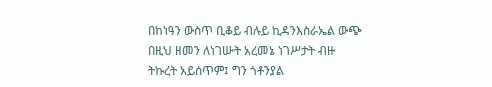በከነዓን ውስጥ ቢቆይ ብሉይ ኪዳንእስራኤል ውጭ በዚህ ዘመን ለነገሡት አረመኔ ነገሥታት ብዙ ትኩረት አይሰጥም፤ ግን ጎቶንያል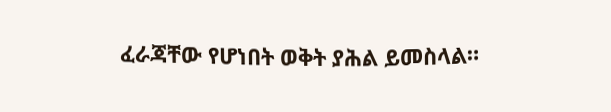ፈራጃቸው የሆነበት ወቅት ያሕል ይመስላል።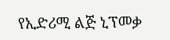የኢድሪሚ ልጅ ኒፕመቃ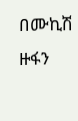በሙኪሽ ዙፋን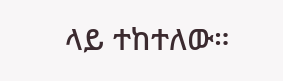ላይ ተከተለው።